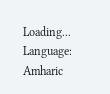Loading...
Language: Amharic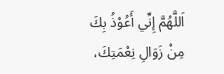اَللَّهُمَّ إِنِّي أَعُوْذُ بِكَ مِنْ زَوَالِ نِعْمَتِكَ،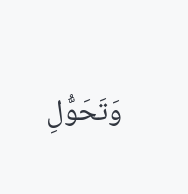وَتَحَوُّلِ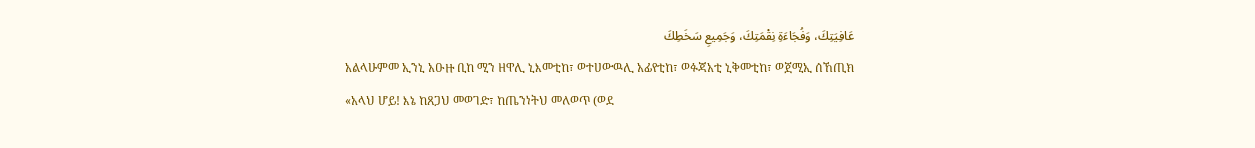عَافِيَتِكَ، وَفُجَاءَةِ نِقْمَتِكَ، وَجَمِيعِ سَخَطِكَ
አልላሁምመ ኢንኒ አዑዙ ቢከ ሚን ዘዋሊ ኒእመቲከ፣ ወተሀውዉሊ አፊየቲከ፣ ወፉጃአቲ ኒቅመቲከ፣ ወጀሚኢ ሰኸጢክ
«አላህ ሆይ! እኔ ከጸጋህ መወገድ፣ ከጤንነትህ መለወጥ (ወደ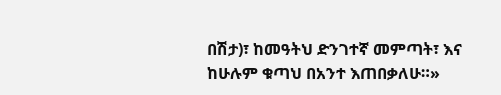በሽታ)፣ ከመዓትህ ድንገተኛ መምጣት፣ እና ከሁሉም ቁጣህ በአንተ እጠበቃለሁ።»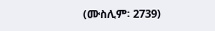(ሙስሊም፡ 2739)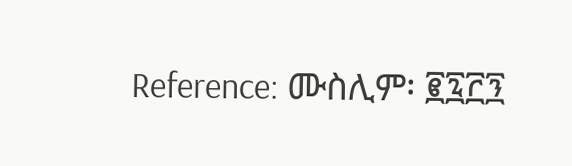Reference: ሙስሊም፡ ፪፯፫፺